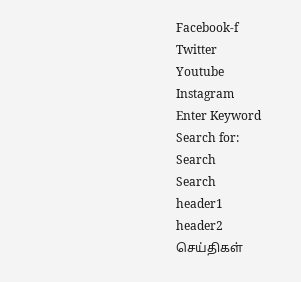Facebook-f
Twitter
Youtube
Instagram
Enter Keyword
Search for:
Search
Search
header1
header2
செய்திகள்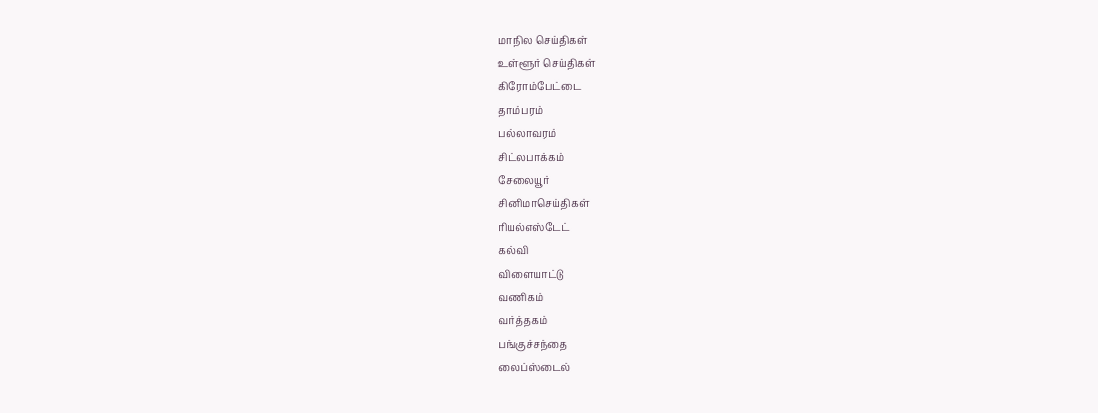மாநில செய்திகள்
உள்ளூர் செய்திகள்
கிரோம்பேட்டை
தாம்பரம்
பல்லாவரம்
சிட்லபாக்கம்
சேலையூர்
சினிமாசெய்திகள்
ரியல்எஸ்டேட்
கல்வி
விளையாட்டு
வணிகம்
வர்த்தகம்
பங்குச்சந்தை
லைப்ஸ்டைல்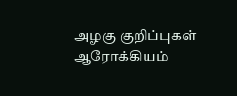அழகு குறிப்புகள்
ஆரோக்கியம்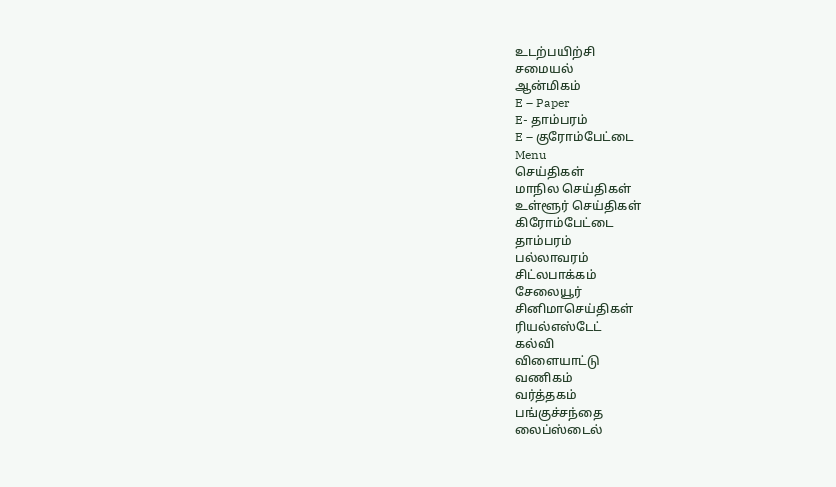உடற்பயிற்சி
சமையல்
ஆன்மிகம்
E – Paper
E- தாம்பரம்
E – குரோம்பேட்டை
Menu
செய்திகள்
மாநில செய்திகள்
உள்ளூர் செய்திகள்
கிரோம்பேட்டை
தாம்பரம்
பல்லாவரம்
சிட்லபாக்கம்
சேலையூர்
சினிமாசெய்திகள்
ரியல்எஸ்டேட்
கல்வி
விளையாட்டு
வணிகம்
வர்த்தகம்
பங்குச்சந்தை
லைப்ஸ்டைல்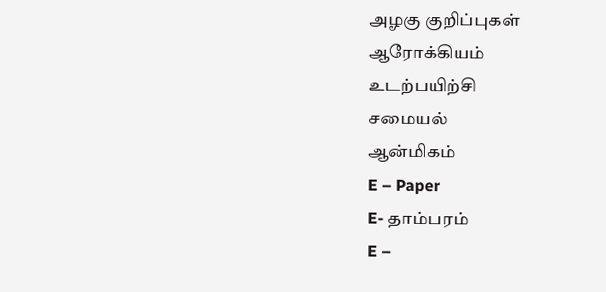அழகு குறிப்புகள்
ஆரோக்கியம்
உடற்பயிற்சி
சமையல்
ஆன்மிகம்
E – Paper
E- தாம்பரம்
E –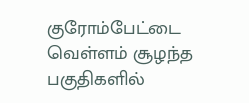குரோம்பேட்டை
வெள்ளம் சூழந்த பகுதிகளில்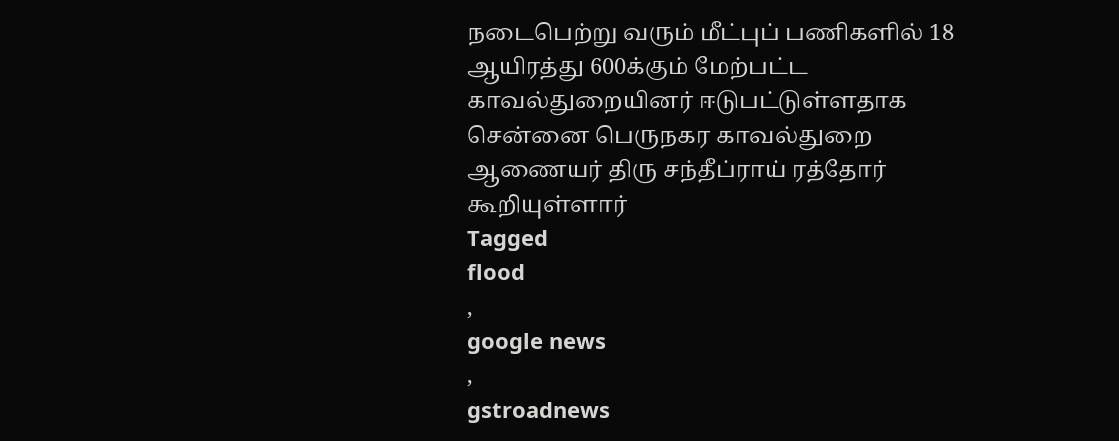நடைபெற்று வரும் மீட்புப் பணிகளில் 18 ஆயிரத்து 600க்கும் மேற்பட்ட காவல்துறையினர் ஈடுபட்டுள்ளதாக சென்னை பெருநகர காவல்துறை ஆணையர் திரு சந்தீப்ராய் ரத்தோர் கூறியுள்ளார்
Tagged
flood
,
google news
,
gstroadnews